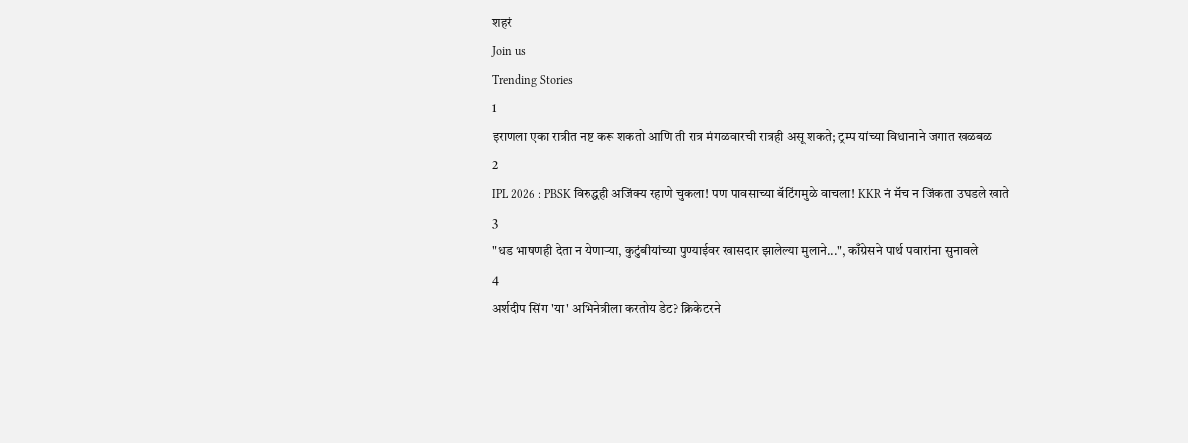शहरं
Join us
Trending Stories
1
इराणला एका रात्रीत नष्ट करू शकतो आणि ती रात्र मंगळवारची रात्रही असू शकते; ट्रम्प यांच्या विधानाने जगात खळबळ
2
IPL 2026 : PBSK विरुद्धही अजिंक्य रहाणे चुकला! पण पावसाच्या बॅटिंगमुळे वाचला! KKR नं मॅच न जिंकता उघडले खाते
3
"धड भाषणही देता न येणाऱ्या, कुटुंबीयांच्या पुण्याईवर खासदार झालेल्या मुलाने...", काँग्रेसने पार्थ पवारांना सुनावले
4
अर्शदीप सिंग 'या' अभिनेत्रीला करतोय डेट? क्रिकेटरने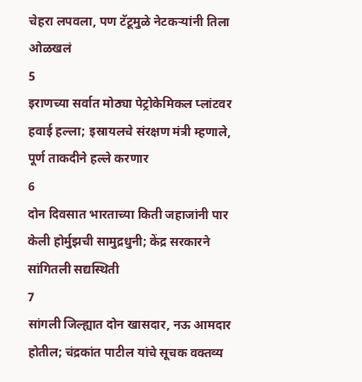चेहरा लपवला, पण टॅटूमुळे नेटकऱ्यांनी तिला ओळखलं
5
इराणच्या सर्वात मोठ्या पेट्रोकेमिकल प्लांटवर हवाई हल्ला; इस्रायलचे संरक्षण मंत्री म्हणाले, पूर्ण ताकदीने हल्ले करणार
6
दोन दिवसात भारताच्या किती जहाजांनी पार केली होर्मुझची सामुद्रधुनी; केंद्र सरकारने सांगितली सद्यस्थिती
7
सांगली जिल्ह्यात दोन खासदार, नऊ आमदार होतील; चंद्रकांत पाटील यांचे सूचक वक्तव्य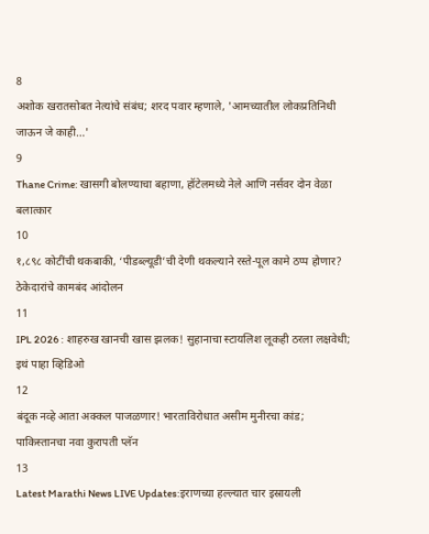8
अशोक खरातसोबत नेत्यांचे संबंध; शरद पवार म्हणाले, 'आमच्यातील लोकप्रतिनिधी जाऊन जे काही...'
9
Thane Crime: खासगी बोलण्याचा बहाणा, हॉटेलमध्ये नेले आणि नर्सवर दोन वेळा बलात्कार
10
१,८९८ कोटींची थकबाकी, ‘पीडब्ल्यूडी’ची देणी थकल्याने रस्ते-पूल कामे ठप्प होणार? ठेकेदारांचे कामबंद आंदोलन
11
IPL 2026 : शाहरुख खानची खास झलक! सुहानाचा स्टायलिश लूकही ठरला लक्षवेधी; इथं पाहा व्हिडिओ
12
बंदूक नव्हे आता अक्कल पाजळणार! भारताविरोधात असीम मुनीरचा कांड; पाकिस्तानचा नवा कुरापती प्लॅन
13
Latest Marathi News LIVE Updates:इराणच्या हल्ल्यात चार इस्रायली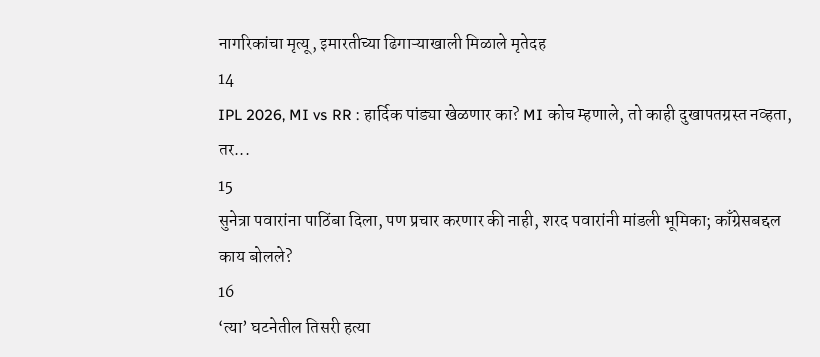नागरिकांचा मृत्यू, इमारतीच्या ढिगाऱ्याखाली मिळाले मृतेदह
14
IPL 2026, MI vs RR : हार्दिक पांड्या खेळणार का? MI कोच म्हणाले, तो काही दुखापतग्रस्त नव्हता, तर...
15
सुनेत्रा पवारांना पाठिंबा दिला, पण प्रचार करणार की नाही, शरद पवारांनी मांडली भूमिका; काँग्रेसबद्दल काय बोलले?
16
‘त्या’ घटनेतील तिसरी हत्या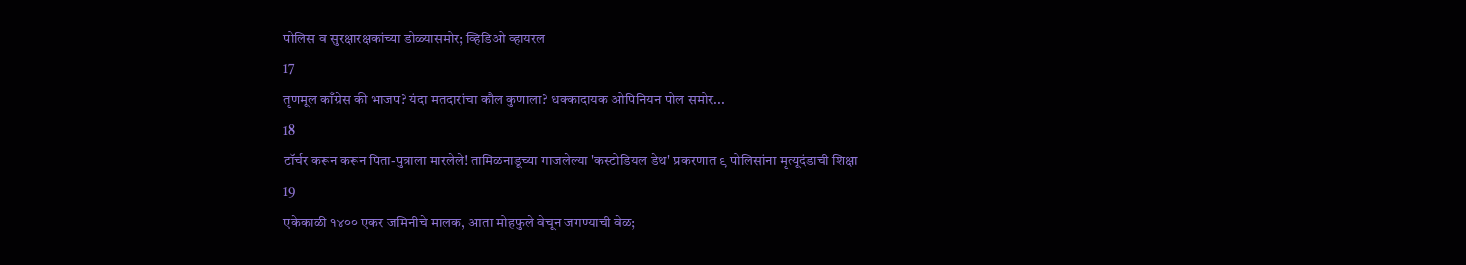पोलिस व सुरक्षारक्षकांच्या डोळ्यासमोर; व्हिडिओ व्हायरल
17
तृणमूल काँग्रेस की भाजप? यंदा मतदारांचा कौल कुणाला? धक्कादायक ओपिनियन पोल समोर...
18
टॉर्चर करून करून पिता-पुत्राला मारलेले! तामिळनाडूच्या गाजलेल्या 'कस्टोडियल डेथ' प्रकरणात ९ पोलिसांना मृत्यूदंडाची शिक्षा
19
एकेकाळी १४०० एकर जमिनीचे मालक, आता मोहफुले वेचून जगण्याची वेळ;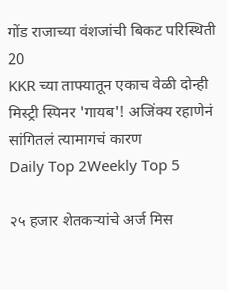गोंड राजाच्या वंशजांची बिकट परिस्थिती
20
KKR च्या ताफ्यातून एकाच वेळी दोन्ही मिस्ट्री स्पिनर 'गायब'! अजिंक्य रहाणेनं सांगितलं त्यामागचं कारण
Daily Top 2Weekly Top 5

२५ हजार शेतकऱ्यांचे अर्ज मिस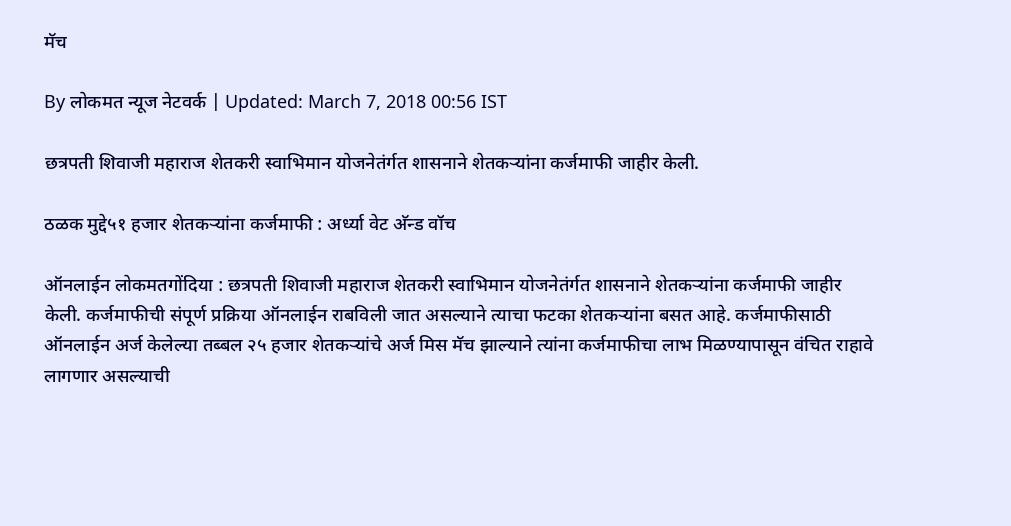मॅच

By लोकमत न्यूज नेटवर्क | Updated: March 7, 2018 00:56 IST

छत्रपती शिवाजी महाराज शेतकरी स्वाभिमान योजनेतंर्गत शासनाने शेतकऱ्यांना कर्जमाफी जाहीर केली.

ठळक मुद्दे५१ हजार शेतकऱ्यांना कर्जमाफी : अर्ध्या वेट अ‍ॅन्ड वॉच

ऑनलाईन लोकमतगोंदिया : छत्रपती शिवाजी महाराज शेतकरी स्वाभिमान योजनेतंर्गत शासनाने शेतकऱ्यांना कर्जमाफी जाहीर केली. कर्जमाफीची संपूर्ण प्रक्रिया ऑनलाईन राबविली जात असल्याने त्याचा फटका शेतकऱ्यांना बसत आहे. कर्जमाफीसाठी ऑनलाईन अर्ज केलेल्या तब्बल २५ हजार शेतकऱ्यांचे अर्ज मिस मॅच झाल्याने त्यांना कर्जमाफीचा लाभ मिळण्यापासून वंचित राहावे लागणार असल्याची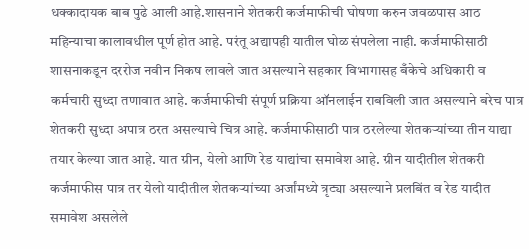धक्कादायक बाब पुढे आली आहे.शासनाने शेतकरी कर्जमाफीची घोषणा करुन जवळपास आठ महिन्याचा कालावधील पूर्ण होत आहे. परंतू अद्यापही यातील घोळ संपलेला नाही. कर्जमाफीसाठी शासनाकडून दररोज नवीन निकष लावले जात असल्याने सहकार विभागासह बँकेचे अधिकारी व कर्मचारी सुध्दा तणावात आहे. कर्जमाफीची संपूर्ण प्रक्रिया ऑनलाईन राबविली जात असल्याने बरेच पात्र शेतकरी सुध्दा अपात्र ठरत असल्याचे चित्र आहे. कर्जमाफीसाठी पात्र ठरलेल्या शेतकऱ्यांच्या तीन याद्या तयार केल्या जात आहे. यात ग्रीन, येलो आणि रेड याद्यांचा समावेश आहे. ग्रीन यादीतील शेतकरी कर्जमाफीस पात्र तर येलो यादीतील शेतकऱ्यांच्या अर्जांमध्ये त्रृट्या असल्याने प्रलबिंत व रेड यादीत समावेश असलेले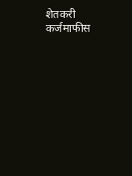शेतकरी कर्जमाफीस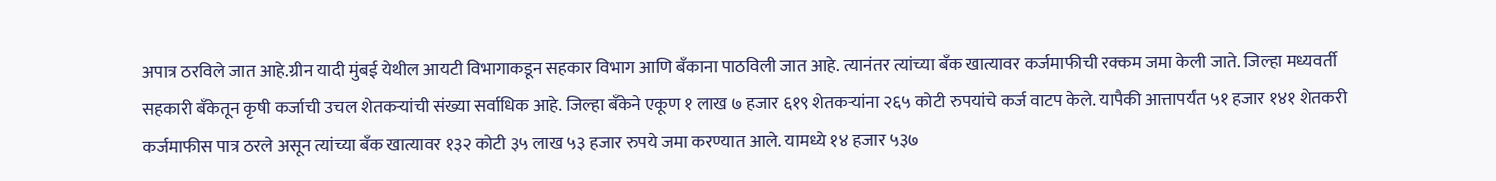अपात्र ठरविले जात आहे.ग्रीन यादी मुंबई येथील आयटी विभागाकडून सहकार विभाग आणि बँकाना पाठविली जात आहे. त्यानंतर त्यांच्या बँक खात्यावर कर्जमाफीची रक्कम जमा केली जाते. जिल्हा मध्यवर्ती सहकारी बँकेतून कृषी कर्जाची उचल शेतकऱ्यांची संख्या सर्वाधिक आहे. जिल्हा बँकेने एकूण १ लाख ७ हजार ६१९ शेतकऱ्यांना २६५ कोटी रुपयांचे कर्ज वाटप केले. यापैकी आत्तापर्यंत ५१ हजार १४१ शेतकरी कर्जमाफीस पात्र ठरले असून त्यांच्या बँक खात्यावर १३२ कोटी ३५ लाख ५३ हजार रुपये जमा करण्यात आले. यामध्ये १४ हजार ५३७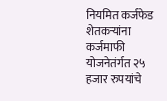नियमित कर्जफेड शेतकऱ्यांना कर्जमाफी योजनेतंर्गत २५ हजार रुपयांचे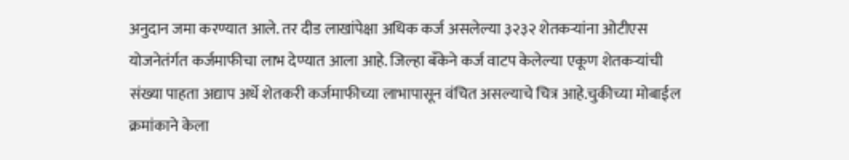अनुदान जमा करण्यात आले. तर दीड लाखांपेक्षा अधिक कर्ज असलेल्या ३२३२ शेतकऱ्यांना ओटीएस योजनेतंर्गत कर्जमाफीचा लाभ देण्यात आला आहे. जिल्हा बँकेने कर्ज वाटप केलेल्या एकूण शेतकऱ्यांची संख्या पाहता अद्याप अर्धे शेतकरी कर्जमाफीच्या लाभापासून वंचित असल्याचे चित्र आहे.चुकीच्या मोबाईल क्रमांकाने केला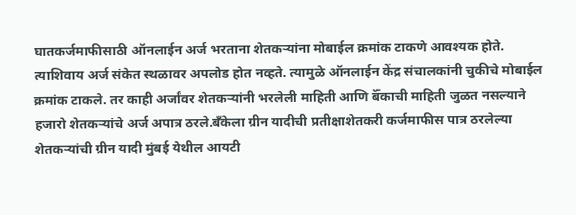घातकर्जमाफीसाठी ऑनलाईन अर्ज भरताना शेतकऱ्यांना मोबाईल क्रमांक टाकणे आवश्यक होते. त्याशिवाय अर्ज संकेत स्थळावर अपलोड होत नव्हते. त्यामुळे ऑनलाईन केंद्र संचालकांनी चुकीचे मोबाईल क्रमांक टाकले. तर काही अर्जांवर शेतकऱ्यांनी भरलेली माहिती आणि बॅँकाची माहिती जुळत नसल्याने हजारो शेतकऱ्यांचे अर्ज अपात्र ठरले.बँकेला ग्रीन यादीची प्रतीक्षाशेतकरी कर्जमाफीस पात्र ठरलेल्या शेतकऱ्यांची ग्रीन यादी मुंबई येथील आयटी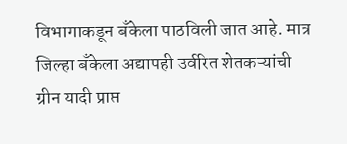विभागाकडून बँकेला पाठविली जात आहे. मात्र जिल्हा बँकेला अद्यापही उर्वरित शेतकऱ्यांची ग्रीन यादी प्राप्त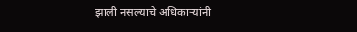झाली नसल्याचे अधिकाऱ्यांनी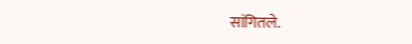सांगितले.